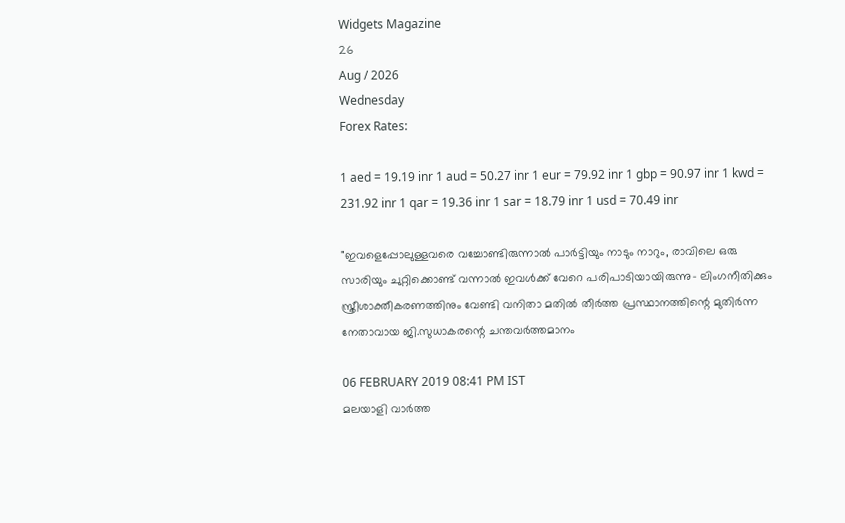Widgets Magazine
26
Aug / 2026
Wednesday
Forex Rates:

1 aed = 19.19 inr 1 aud = 50.27 inr 1 eur = 79.92 inr 1 gbp = 90.97 inr 1 kwd = 231.92 inr 1 qar = 19.36 inr 1 sar = 18.79 inr 1 usd = 70.49 inr

"ഇവളെപ്പോലുള്ളവരെ വച്ചോണ്ടിരുന്നാല്‍ പാര്‍ട്ടിയും നാടും നാറും, രാവിലെ ഒരു സാരിയും ചുറ്റിക്കൊണ്ട് വന്നാല്‍ ഇവള്‍ക്ക് വേറെ പരിപാടിയായിരുന്നു- ലിംഗനീതിക്കും സ്ത്രീശാക്തീകരണത്തിനും വേണ്ടി വനിതാ മതില്‍ തീര്‍ത്ത പ്രസ്ഥാനത്തിന്റെ മുതിര്‍ന്ന നേതാവായ ജി.സുധാകരന്റെ ചന്തവർത്തമാനം

06 FEBRUARY 2019 08:41 PM IST
മലയാളി വാര്‍ത്ത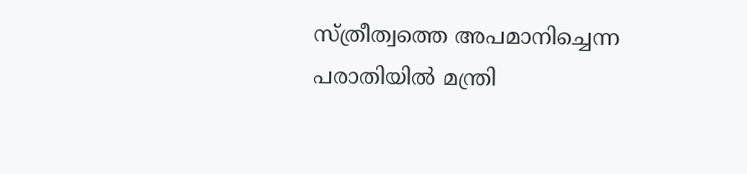സ്ത്രീത്വത്തെ അപമാനിച്ചെന്ന പരാതിയില്‍ മന്ത്രി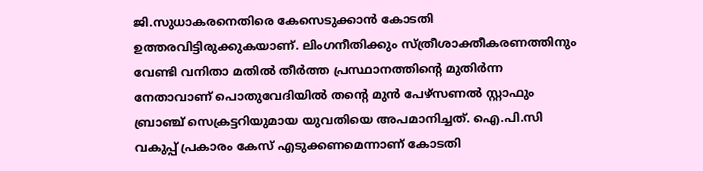ജി.സുധാകരനെതിരെ കേസെടുക്കാന്‍ കോടതി ഉത്തരവിട്ടിരുക്കുകയാണ്. ലിംഗനീതിക്കും സ്ത്രീശാക്തീകരണത്തിനും വേണ്ടി വനിതാ മതില്‍ തീര്‍ത്ത പ്രസ്ഥാനത്തിന്റെ മുതിര്‍ന്ന നേതാവാണ് പൊതുവേദിയില്‍ തന്റെ മുന്‍ പേഴ്‌സണല്‍ സ്റ്റാഫും ബ്രാഞ്ച് സെക്രട്ടറിയുമായ യുവതിയെ അപമാനിച്ചത്. ഐ.പി.സി വകുപ്പ് പ്രകാരം കേസ് എടുക്കണമെന്നാണ് കോടതി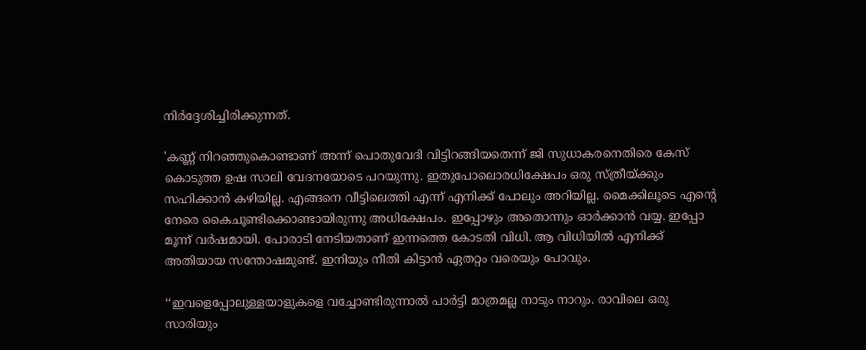നിര്‍ദ്ദേശിച്ചിരിക്കുന്നത്.

'കണ്ണ് നിറഞ്ഞുകൊണ്ടാണ് അന്ന് പൊതുവേദി വിട്ടിറങ്ങിയതെന്ന് ജി സുധാകരനെതിരെ കേസ് കൊടുത്ത ഉഷ സാലി വേദനയോടെ പറയുന്നു. ഇതുപോലൊരധിക്ഷേപം ഒരു സ്ത്രീയ്ക്കും സഹിക്കാന്‍ കഴിയില്ല. എങ്ങനെ വീട്ടിലെത്തി എന്ന് എനിക്ക് പോലും അറിയില്ല. മൈക്കിലൂടെ എന്റെ നേരെ കൈചൂണ്ടിക്കൊണ്ടായിരുന്നു അധിക്ഷേപം. ഇപ്പോഴും അതൊന്നും ഓര്‍ക്കാന്‍ വയ്യ. ഇപ്പോ മൂന്ന് വര്‍ഷമായി. പോരാടി നേടിയതാണ് ഇന്നത്തെ കോടതി വിധി. ആ വിധിയില്‍ എനിക്ക് അതിയായ സന്തോഷമുണ്ട്. ഇനിയും നീതി കിട്ടാന്‍ ഏതറ്റം വരെയും പോവും.

‘‘ഇവളെപ്പോലുള്ളയാളുകളെ വച്ചോണ്ടിരുന്നാല്‍ പാര്‍ട്ടി മാത്രമല്ല നാടും നാറും. രാവിലെ ഒരു സാരിയും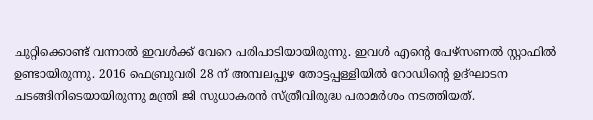ചുറ്റിക്കൊണ്ട് വന്നാല്‍ ഇവള്‍ക്ക് വേറെ പരിപാടിയായിരുന്നു. ഇവള്‍ എന്റെ പേഴ്‌സണല്‍ സ്റ്റാഫില്‍ ഉണ്ടായിരുന്നു. 2016 ഫെബ്രുവരി 28 ന് അമ്പലപ്പുഴ തോട്ടപ്പള്ളിയില്‍ റോഡിന്റെ ഉദ്ഘാടന ചടങ്ങിനിടെയായിരുന്നു മന്ത്രി ജി സുധാകരൻ സ്ത്രീവിരുദ്ധ പരാമർശം നടത്തിയത്.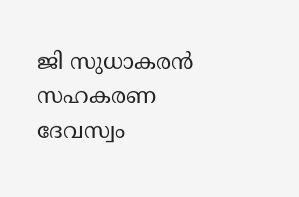ജി സുധാകരന്‍ സഹകരണ ദേവസ്വം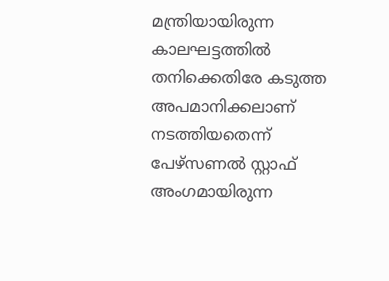മന്ത്രിയായിരുന്ന കാലഘട്ടത്തില്‍ തനിക്കെതിരേ കടുത്ത അപമാനിക്കലാണ് നടത്തിയതെന്ന് പേഴ്സണല്‍ സ്റ്റാഫ് അംഗമായിരുന്ന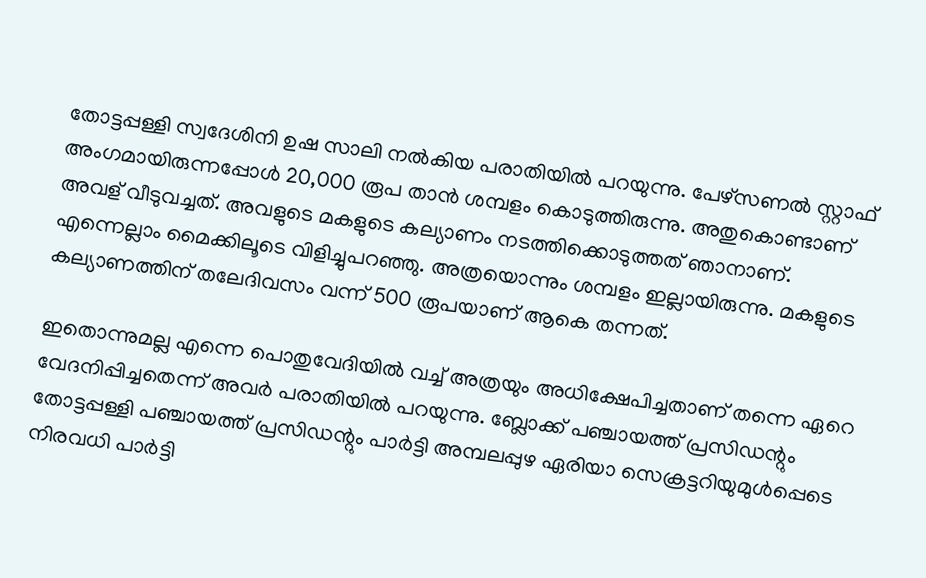തോട്ടപ്പള്ളി സ്വദേശിനി ഉഷ സാലി നല്‍കിയ പരാതിയില്‍ പറയുന്നു. പേഴ്‌സണല്‍ സ്റ്റാഫ് അംഗമായിരുന്നപ്പോള്‍ 20,000 രൂപ താന്‍ ശമ്പളം കൊടുത്തിരുന്നു. അതുകൊണ്ടാണ് അവള് വീടുവച്ചത്. അവളുടെ മകളുടെ കല്യാണം നടത്തിക്കൊടുത്തത് ഞാനാണ്. എന്നെല്ലാം മൈക്കിലൂടെ വിളിച്ചുപറഞ്ഞു. അത്രയൊന്നും ശമ്പളം ഇല്ലായിരുന്നു. മകളുടെ കല്യാണത്തിന് തലേദിവസം വന്ന് 500 രൂപയാണ് ആകെ തന്നത്.

ഇതൊന്നുമല്ല എന്നെ പൊതുവേദിയില്‍ വച്ച് അത്രയും അധിക്ഷേപിച്ചതാണ് തന്നെ ഏറെ വേദനിപ്പിച്ചതെന്ന് അവര്‍ പരാതിയില്‍ പറയുന്നു. ബ്ലോക്ക് പഞ്ചായത്ത് പ്രസിഡന്റും തോട്ടപ്പള്ളി പഞ്ചായത്ത് പ്രസിഡന്റും പാര്‍ട്ടി അമ്പലപ്പുഴ ഏരിയാ സെക്രട്ടറിയുമുള്‍പ്പെടെ നിരവധി പാര്‍ട്ടി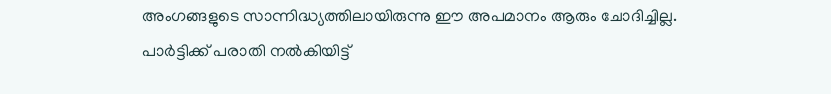അംഗങ്ങളുടെ സാന്നിദ്ധ്യത്തിലായിരുന്നു ഈ അപമാനം ആരും ചോദിച്ചില്ല. പാര്‍ട്ടിക്ക് പരാതി നല്‍കിയിട്ട്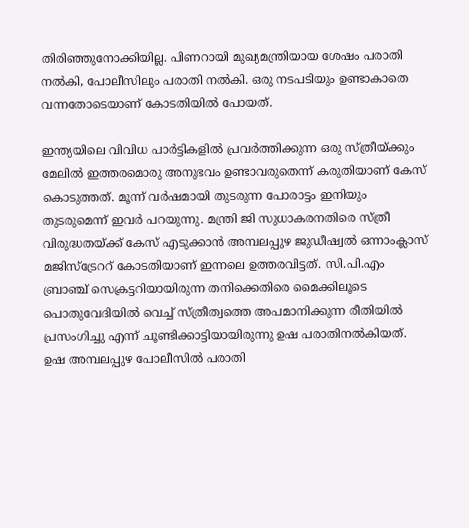തിരിഞ്ഞുനോക്കിയില്ല. പിണറായി മുഖ്യമന്ത്രിയായ ശേഷം പരാതി നല്‍കി, പോലീസിലും പരാതി നല്‍കി. ഒരു നടപടിയും ഉണ്ടാകാതെ വന്നതോടെയാണ് കോടതിയില്‍ പോയത്.

ഇന്ത്യയിലെ വിവിധ പാര്‍ട്ടികളില്‍ പ്രവര്‍ത്തിക്കുന്ന ഒരു സ്ത്രീയ്ക്കും മേലില്‍ ഇത്തരമൊരു അനുഭവം ഉണ്ടാവരുതെന്ന് കരുതിയാണ് കേസ് കൊടുത്തത്. മൂന്ന് വര്‍ഷമായി തുടരുന്ന പോരാട്ടം ഇനിയും തുടരുമെന്ന് ഇവര്‍ പറയുന്നു. മന്ത്രി ജി സുധാകരനതിരെ സ്ത്രീ വിരുദ്ധതയ്ക്ക് കേസ് എടുക്കാന്‍ അമ്പലപ്പുഴ ജുഡീഷ്വല്‍ ഒന്നാംക്ലാസ് മജിസ്ട്രേററ് കോടതിയാണ് ഇന്നലെ ഉത്തരവിട്ടത്. സി.പി.എം ബ്രാഞ്ച് സെക്രട്ടറിയായിരുന്ന തനിക്കെതിരെ മൈക്കിലൂടെ പൊതുവേദിയില്‍ വെച്ച് സ്ത്രീത്വത്തെ അപമാനിക്കുന്ന രീതിയില്‍ പ്രസംഗിച്ചു എന്ന് ചൂണ്ടിക്കാട്ടിയായിരുന്നു ഉഷ പരാതിനല്‍കിയത്. ഉഷ അമ്പലപ്പുഴ പോലീസില്‍ പരാതി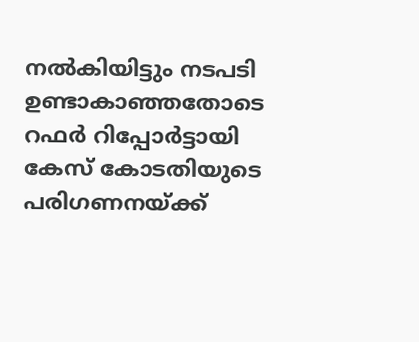നല്‍കിയിട്ടും നടപടി ഉണ്ടാകാഞ്ഞതോടെ റഫര്‍ റിപ്പോര്‍ട്ടായി കേസ് കോടതിയുടെ പരിഗണനയ്ക്ക്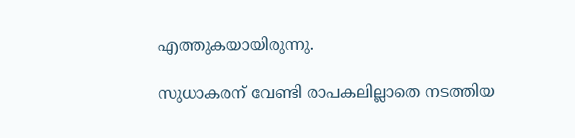എത്തുകയായിരുന്നു.

സുധാകരന് വേണ്ടി രാപകലില്ലാതെ നടത്തിയ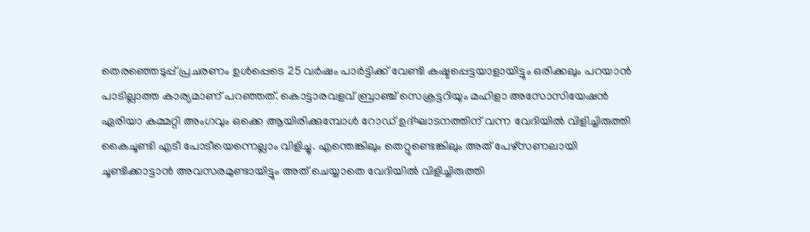തെരഞ്ഞെടുപ്പ് പ്രചരണം ഉള്‍പ്പെടെ 25 വര്‍ഷം പാര്‍ട്ടിക്ക് വേണ്ടി കഷ്ടപ്പെട്ടയാളായിട്ടും ഒരിക്കലും പറയാന്‍ പാടില്ലാത്ത കാര്യമാണ് പറഞ്ഞത്. കൊട്ടാരവളവ് ബ്രാഞ്ച് സെക്രട്ടറിയും മഹിളാ അസോസിയേഷന്‍ ഏരിയാ കമ്മറ്റി അംഗവും ഒക്കെ ആയിരിക്കുമ്പോള്‍ റോഡ് ഉദ്ഘാടനത്തിന് വന്ന വേദിയില്‍ വിളിച്ചിരുത്തി കൈചൂണ്ടി എടീ പോടീയെന്നെല്ലാം വിളിച്ചു. എന്തെങ്കിലും തെറ്റുണ്ടെങ്കിലും അത് പേഴ്സണലായി ചൂണ്ടിക്കാട്ടാന്‍ അവസരമുണ്ടായിട്ടും അത് ചെയ്യാതെ വേദിയില്‍ വിളിച്ചിരുത്തി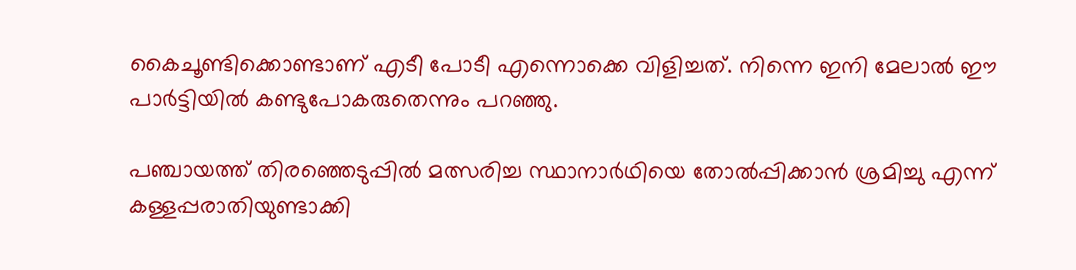കൈചൂണ്ടിക്കൊണ്ടാണ് എടീ പോടീ എന്നൊക്കെ വിളിച്ചത്. നിന്നെ ഇനി മേലാല്‍ ഈ പാര്‍ട്ടിയില്‍ കണ്ടുപോകരുതെന്നും പറഞ്ഞു.

പഞ്ചായത്ത് തിരഞ്ഞെടുപ്പില്‍ മത്സരിച്ച സ്ഥാനാര്‍ഥിയെ തോല്‍പ്പിക്കാന്‍ ശ്രമിച്ചു എന്ന് കള്ളപ്പരാതിയുണ്ടാക്കി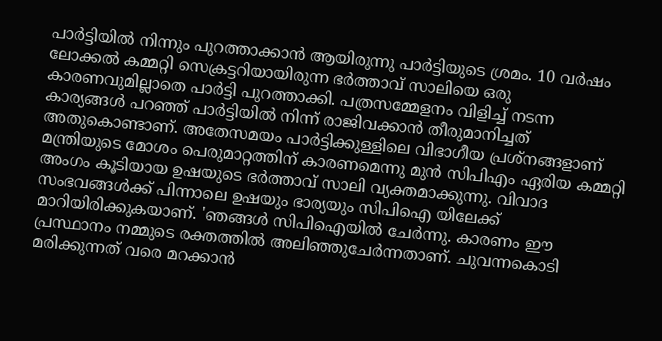പാര്‍ട്ടിയില്‍ നിന്നും പുറത്താക്കാന്‍ ആയിരുന്നു പാര്‍ട്ടിയുടെ ശ്രമം. 10 വര്‍ഷം ലോക്കല്‍ കമ്മറ്റി സെക്രട്ടറിയായിരുന്ന ഭര്‍ത്താവ് സാലിയെ ഒരു കാരണവുമില്ലാതെ പാര്‍ട്ടി പുറത്താക്കി. പത്രസമ്മേളനം വിളിച്ച് നടന്ന കാര്യങ്ങള്‍ പറഞ്ഞ് പാര്‍ട്ടിയില്‍ നിന്ന് രാജിവക്കാന്‍ തീരുമാനിച്ചത് അതുകൊണ്ടാണ്. അതേസമയം പാര്‍ട്ടിക്കുള്ളിലെ വിഭാഗീയ പ്രശ്നങ്ങളാണ് മന്ത്രിയുടെ മോശം പെരുമാറ്റത്തിന് കാരണമെന്നു മുന്‍ സിപിഎം ഏരിയ കമ്മറ്റി അംഗം കൂടിയായ ഉഷയുടെ ഭര്‍ത്താവ് സാലി വ്യക്തമാക്കുന്നു. വിവാദ സംഭവങ്ങള്‍ക്ക് പിന്നാലെ ഉഷയും ഭാര്യയും സിപിഐ യിലേക്ക് മാറിയിരിക്കുകയാണ്. 'ഞങ്ങള്‍ സിപിഐയില്‍ ചേര്‍ന്നു. കാരണം ഈ പ്രസ്ഥാനം നമ്മുടെ രക്തത്തില്‍ അലിഞ്ഞുചേര്‍ന്നതാണ്. ചുവന്നകൊടി മരിക്കുന്നത് വരെ മറക്കാന്‍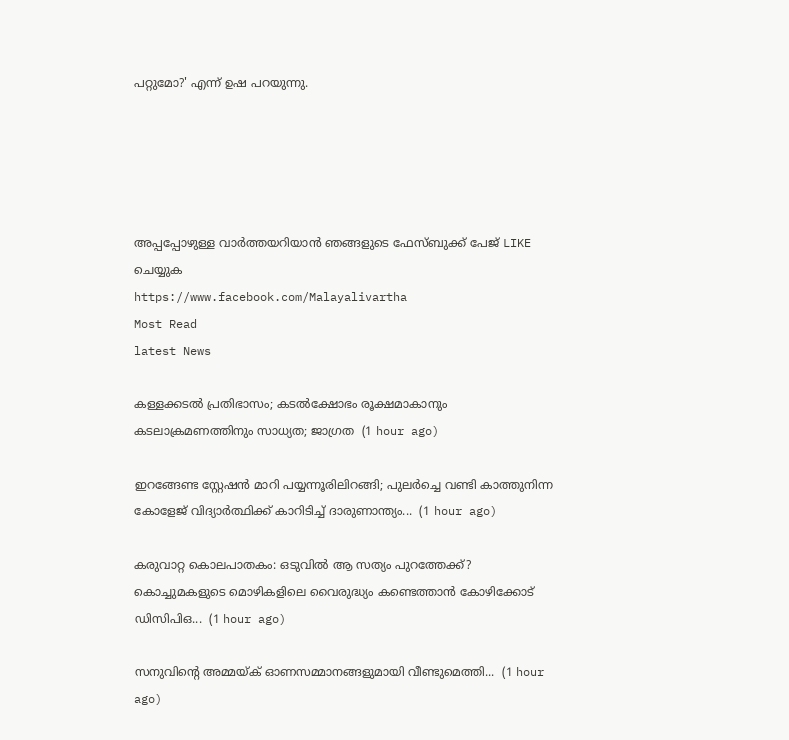പറ്റുമോ?' എന്ന് ഉഷ പറയുന്നു.





അപ്പപ്പോഴുള്ള വാര്‍ത്തയറിയാന്‍ ഞങ്ങളുടെ ഫേസ്‌ബുക്ക്‌ പേജ് LIKE ചെയ്യുക
https://www.facebook.com/Malayalivartha
Most Read
latest News

കള്ളക്കടൽ പ്രതിഭാസം; കടൽക്ഷോഭം രൂക്ഷമാകാനും കടലാക്രമണത്തിനും സാധ്യത; ജാഗ്രത  (1 hour ago)

ഇറങ്ങേണ്ട സ്റ്റേഷൻ മാറി പയ്യന്നൂരിലിറങ്ങി; പുലർച്ചെ വണ്ടി കാത്തുനിന്ന കോളേജ് വിദ്യാർത്ഥിക്ക് കാറിടിച്ച് ദാരുണാന്ത്യം...  (1 hour ago)

കരുവാറ്റ കൊലപാതകം: ഒടുവിൽ ആ സത്യം പുറത്തേക്ക്? കൊച്ചുമകളുടെ മൊഴികളിലെ വൈരുദ്ധ്യം കണ്ടെത്താൻ കോഴിക്കോട് ഡിസിപിഒ...  (1 hour ago)

സനുവിന്റെ അമ്മയ്ക് ഓണസമ്മാനങ്ങളുമായി വീണ്ടുമെത്തി...  (1 hour ago)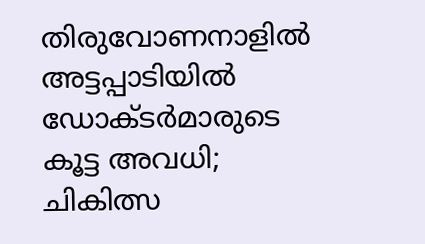തിരുവോണനാളിൽ അട്ടപ്പാടിയിൽ ഡോക്ടർമാരുടെ കൂട്ട അവധി; ചികിത്സ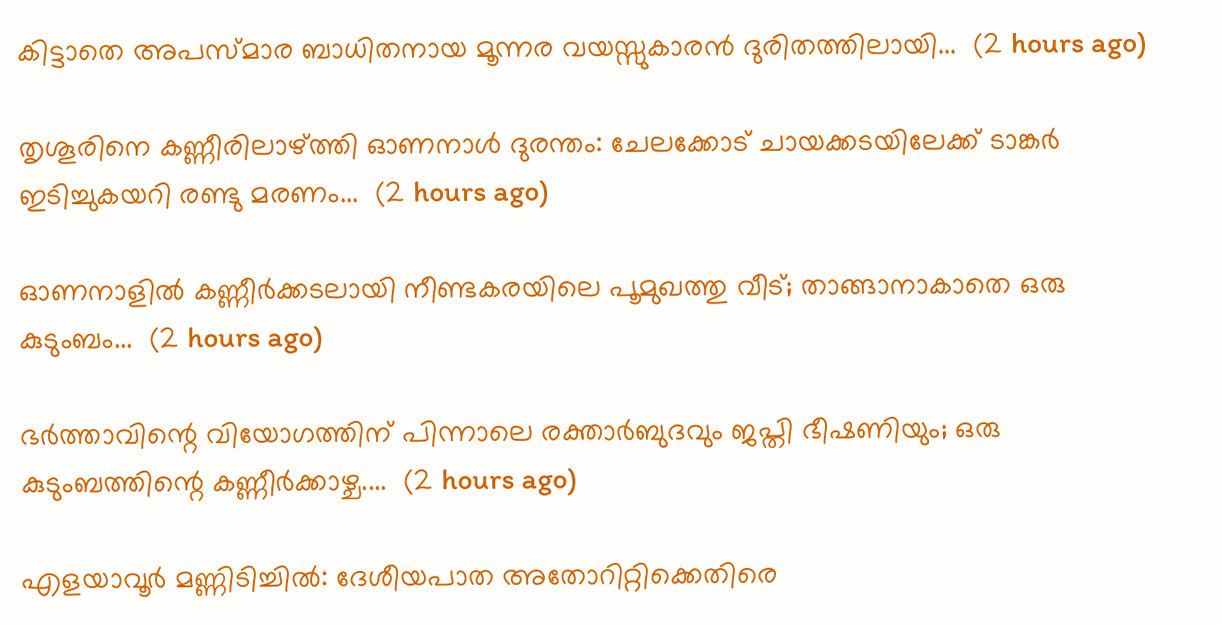കിട്ടാതെ അപസ്മാര ബാധിതനായ മൂന്നര വയസ്സുകാരൻ ദുരിതത്തിലായി...  (2 hours ago)

തൃശൂരിനെ കണ്ണീരിലാഴ്ത്തി ഓണനാൾ ദുരന്തം: ചേലക്കോട് ചായക്കടയിലേക്ക് ടാങ്കർ ഇടിച്ചുകയറി രണ്ടു മരണം...  (2 hours ago)

ഓണനാളിൽ കണ്ണീർക്കടലായി നീണ്ടകരയിലെ പൂമുഖത്തു വീട്; താങ്ങാനാകാതെ ഒരു കുടുംബം...  (2 hours ago)

ഭർത്താവിന്റെ വിയോഗത്തിന് പിന്നാലെ രക്താർബുദവും ജപ്തി ഭീഷണിയും; ഒരു കുടുംബത്തിന്റെ കണ്ണീർക്കാഴ്ച....  (2 hours ago)

എളയാവൂർ മണ്ണിടിച്ചിൽ: ദേശീയപാത അതോറിറ്റിക്കെതിരെ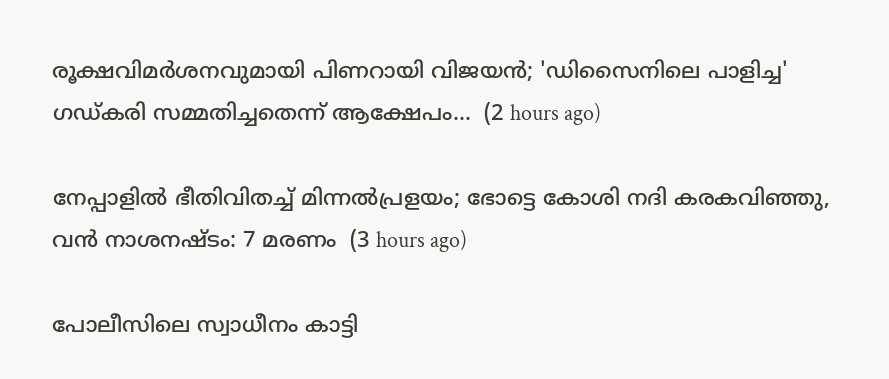രൂക്ഷവിമർശനവുമായി പിണറായി വിജയൻ; 'ഡിസൈനിലെ പാളിച്ച' ഗഡ്കരി സമ്മതിച്ചതെന്ന് ആക്ഷേപം...  (2 hours ago)

നേപ്പാളിൽ ഭീതിവിതച്ച് മിന്നൽപ്രളയം; ഭോട്ടെ കോശി നദി കരകവിഞ്ഞു, വൻ നാശനഷ്ടം: 7 മരണം  (3 hours ago)

പോലീസിലെ സ്വാധീനം കാട്ടി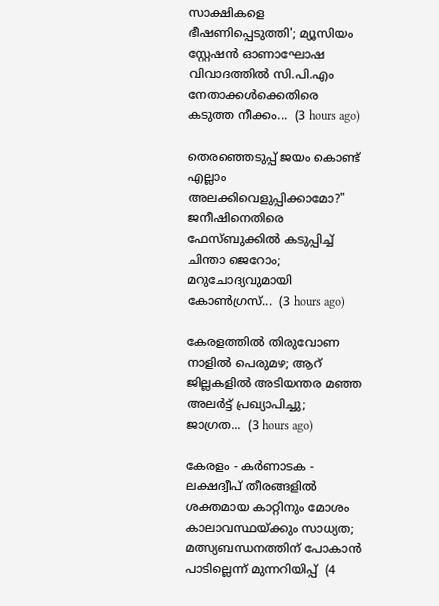സാക്ഷികളെ ഭീഷണിപ്പെടുത്തി'; മ്യൂസിയം സ്റ്റേഷൻ ഓണാഘോഷ വിവാദത്തിൽ സി.പി.എം നേതാക്കൾക്കെതിരെ കടുത്ത നീക്കം...  (3 hours ago)

തെരഞ്ഞെടുപ്പ് ജയം കൊണ്ട് എല്ലാം അലക്കിവെളുപ്പിക്കാമോ?" ജനീഷിനെതിരെ ഫേസ്ബുക്കിൽ കടുപ്പിച്ച് ചിന്താ ജെറോം; മറുചോദ്യവുമായി കോൺഗ്രസ്...  (3 hours ago)

കേരളത്തിൽ തിരുവോണ നാളിൽ പെരുമഴ; ആറ് ജില്ലകളിൽ അടിയന്തര മഞ്ഞ അലർട്ട് പ്രഖ്യാപിച്ചു; ജാഗ്രത...  (3 hours ago)

കേരളം - കർണാടക - ലക്ഷദ്വീപ് തീരങ്ങളിൽ ശക്തമായ കാറ്റിനും മോശം കാലാവസ്ഥയ്ക്കും സാധ്യത; മത്സ്യബന്ധനത്തിന് പോകാൻ പാടില്ലെന്ന് മുന്നറിയിപ്പ്  (4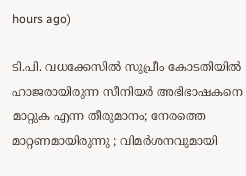hours ago)

ടി.പി. വധക്കേസിൽ സുപ്രീം കോടതിയിൽ ഹാജരായിരുന്ന സീനിയർ അഭിഭാഷകനെ മാറ്റുക എന്ന തീരുമാനം; നേരത്തെ മാറ്റണമായിരുന്നു ; വിമർശനവുമായി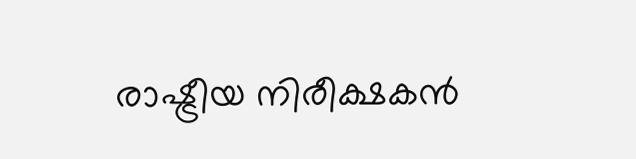രാഷ്ട്രീയ നിരീക്ഷകൻ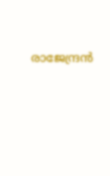രാജേന്ദ്രൻ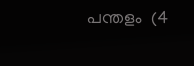പന്തളം  (4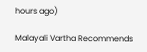hours ago)

Malayali Vartha Recommends